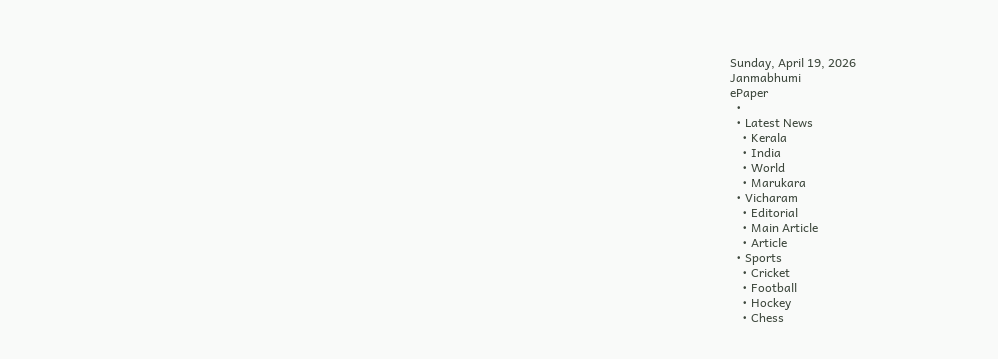Sunday, April 19, 2026
Janmabhumi
ePaper
  •
  • Latest News
    • Kerala
    • India
    • World
    • Marukara
  • Vicharam
    • Editorial
    • Main Article
    • Article
  • Sports
    • Cricket
    • Football
    • Hockey
    • Chess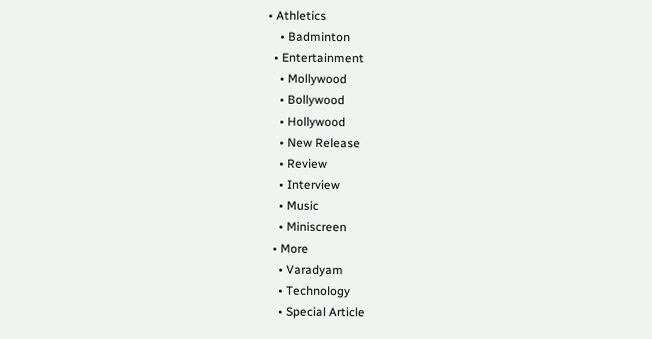• Athletics
    • Badminton
  • Entertainment
    • Mollywood
    • Bollywood
    • Hollywood
    • New Release
    • Review
    • Interview
    • Music
    • Miniscreen
  • More
    • Varadyam
    • Technology
    • Special Article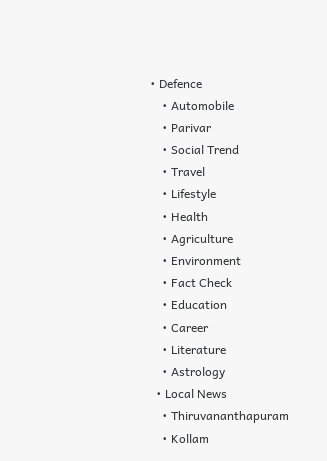• Defence
    • Automobile
    • Parivar
    • Social Trend
    • Travel
    • Lifestyle
    • Health
    • Agriculture
    • Environment
    • Fact Check
    • Education
    • Career
    • Literature
    • Astrology
  • Local News
    • Thiruvananthapuram
    • Kollam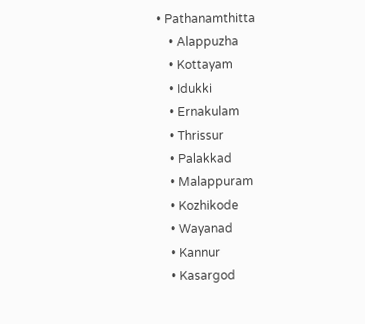• Pathanamthitta
    • Alappuzha
    • Kottayam
    • Idukki
    • Ernakulam
    • Thrissur
    • Palakkad
    • Malappuram
    • Kozhikode
    • Wayanad
    • Kannur
    • Kasargod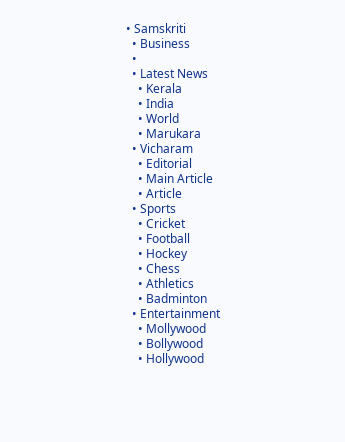• Samskriti
  • Business
  •
  • Latest News
    • Kerala
    • India
    • World
    • Marukara
  • Vicharam
    • Editorial
    • Main Article
    • Article
  • Sports
    • Cricket
    • Football
    • Hockey
    • Chess
    • Athletics
    • Badminton
  • Entertainment
    • Mollywood
    • Bollywood
    • Hollywood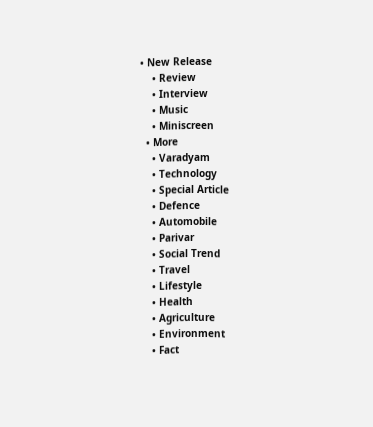• New Release
    • Review
    • Interview
    • Music
    • Miniscreen
  • More
    • Varadyam
    • Technology
    • Special Article
    • Defence
    • Automobile
    • Parivar
    • Social Trend
    • Travel
    • Lifestyle
    • Health
    • Agriculture
    • Environment
    • Fact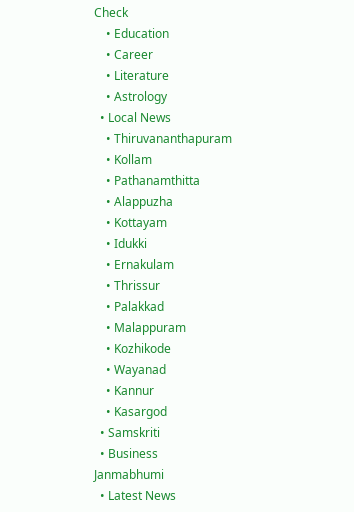Check
    • Education
    • Career
    • Literature
    • Astrology
  • Local News
    • Thiruvananthapuram
    • Kollam
    • Pathanamthitta
    • Alappuzha
    • Kottayam
    • Idukki
    • Ernakulam
    • Thrissur
    • Palakkad
    • Malappuram
    • Kozhikode
    • Wayanad
    • Kannur
    • Kasargod
  • Samskriti
  • Business
Janmabhumi
  • Latest News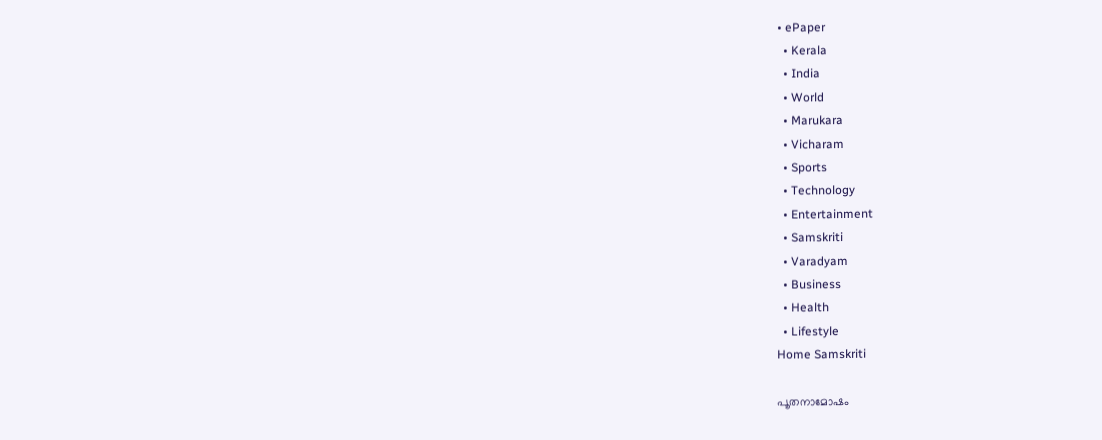• ePaper
  • Kerala
  • India
  • World
  • Marukara
  • Vicharam
  • Sports
  • Technology
  • Entertainment
  • Samskriti
  • Varadyam
  • Business
  • Health
  • Lifestyle
Home Samskriti

പൂതനാമോഷം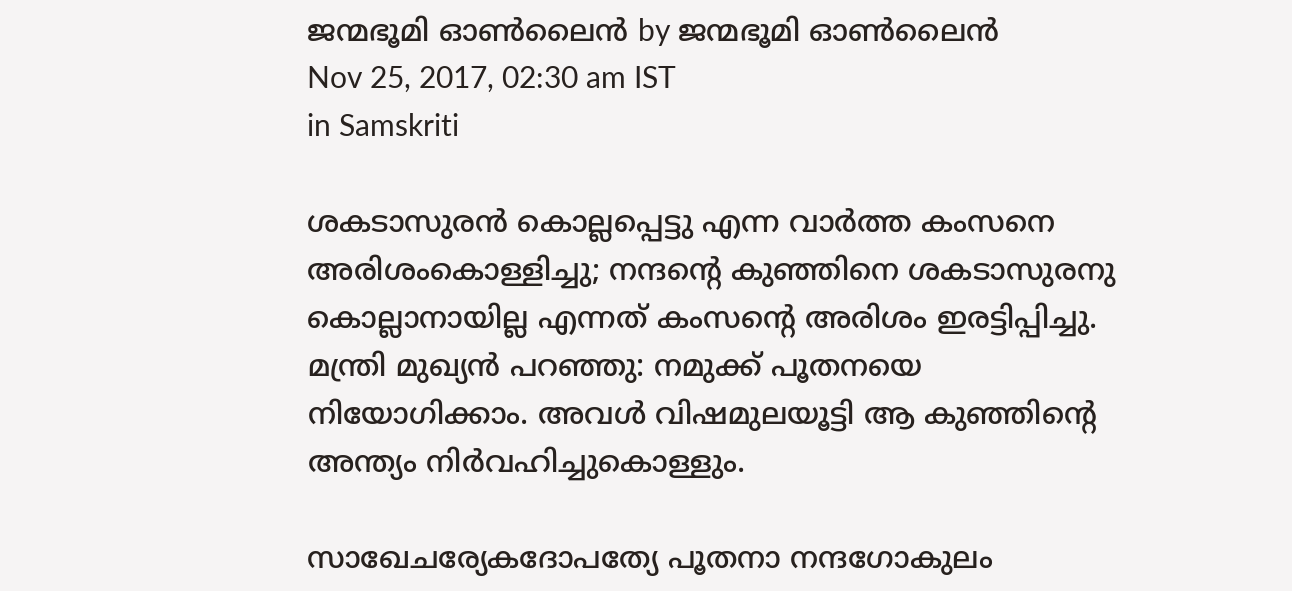ജന്മഭൂമി ഓണ്‍ലൈന്‍ by ജന്മഭൂമി ഓണ്‍ലൈന്‍
Nov 25, 2017, 02:30 am IST
in Samskriti

ശകടാസുരന്‍ കൊല്ലപ്പെട്ടു എന്ന വാര്‍ത്ത കംസനെ അരിശംകൊള്ളിച്ചു; നന്ദന്റെ കുഞ്ഞിനെ ശകടാസുരനു കൊല്ലാനായില്ല എന്നത് കംസന്റെ അരിശം ഇരട്ടിപ്പിച്ചു. മന്ത്രി മുഖ്യന്‍ പറഞ്ഞു: നമുക്ക് പൂതനയെ നിയോഗിക്കാം. അവള്‍ വിഷമുലയൂട്ടി ആ കുഞ്ഞിന്റെ അന്ത്യം നിര്‍വഹിച്ചുകൊള്ളും.

സാഖേചര്യേകദോപത്യേ പൂതനാ നന്ദഗോകുലം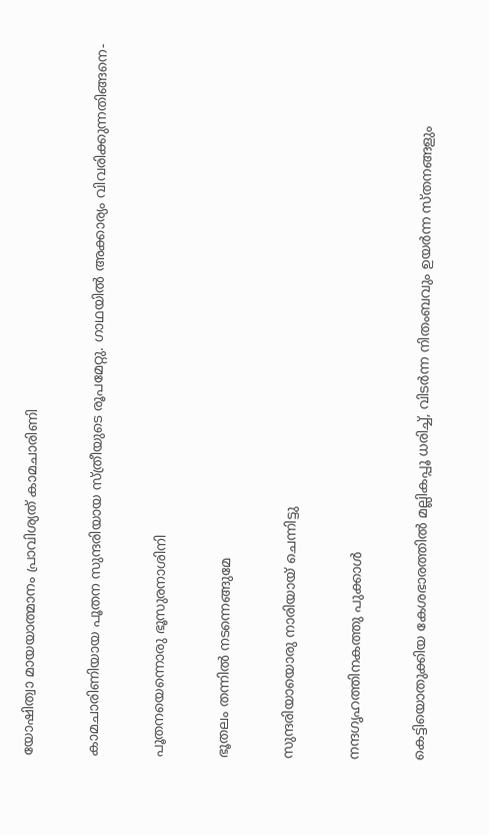യോഷിത്വാ മായയാത്മാനം പ്രാവിശ്യത് കാമചാരിണി

കാമചാരിണിയായ പൂതന സുന്ദരിയായ സ്ത്രീയുടെ രൂപമേറ്റു. ഗാഥയില്‍ അക്കാര്യം വിവരിക്കുന്നതിങ്ങനെ-

പൂതനയെന്നൊരു ഭൂസുരനാശിനി

ഭൂതലം തന്നില്‍ നടന്നെങ്ങുമേ

സുന്ദരിയായൊരു നാരിയായ് ചെന്നിട്ടു

നന്ദഗൃഹത്തിനകത്തു പുക്കാള്‍

കെട്ടിയൊതുക്കിയ കേശഭാരത്തില്‍ മല്ലികപ്പൂ ധരിച്ച്, വിടര്‍ന്ന നിതംബവും ഉയര്‍ന്ന സ്തനങ്ങളും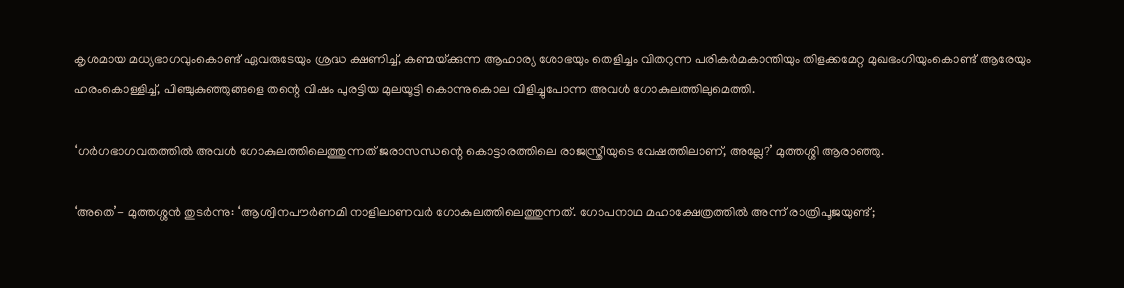കൃശമായ മധ്യഭാഗവുംകൊണ്ട് ഏവരുടേയും ശ്രദ്ധ ക്ഷണിച്ച്, കണ്മയ്‌ക്കുന്ന ആഹാര്യ ശോഭയും തെളിച്ചം വിതറുന്ന പരികര്‍മകാന്തിയും തിളക്കമേറ്റ മുഖഭംഗിയുംകൊണ്ട് ആരേയും ഹരംകൊള്ളിച്ച്, പിഞ്ചുകുഞ്ഞുങ്ങളെ തന്റെ വിഷം പുരട്ടിയ മുലയൂട്ടി കൊന്നുകൊല വിളിച്ചുപോന്ന അവള്‍ ഗോകുലത്തിലുമെത്തി.

‘ഗര്‍ഗഭാഗവതത്തില്‍ അവള്‍ ഗോകുലത്തിലെത്തുന്നത് ജരാസന്ധന്റെ കൊട്ടാരത്തിലെ രാജസ്ത്രീയുടെ വേഷത്തിലാണ്, അല്ലേ?’ മുത്തശ്ശി ആരാഞ്ഞു.

‘അതെ’- മുത്തശ്ശന്‍ തുടര്‍ന്നു: ‘ആശ്വിനപൗര്‍ണമി നാളിലാണവര്‍ ഗോകുലത്തിലെത്തുന്നത്. ഗോപനാഥ മഹാക്ഷേത്രത്തില്‍ അന്ന് രാത്രിപൂജയുണ്ട്;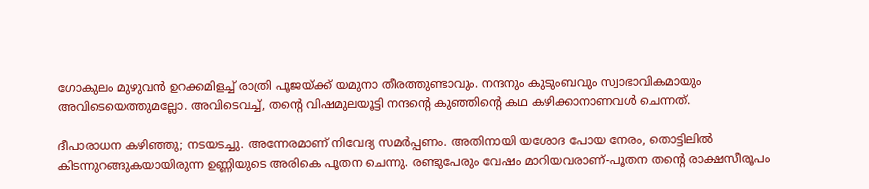ഗോകുലം മുഴുവന്‍ ഉറക്കമിളച്ച് രാത്രി പൂജയ്‌ക്ക് യമുനാ തീരത്തുണ്ടാവും. നന്ദനും കുടുംബവും സ്വാഭാവികമായും അവിടെയെത്തുമല്ലോ. അവിടെവച്ച്, തന്റെ വിഷമുലയൂട്ടി നന്ദന്റെ കുഞ്ഞിന്റെ കഥ കഴിക്കാനാണവള്‍ ചെന്നത്.

ദീപാരാധന കഴിഞ്ഞു; നടയടച്ചു. അന്നേരമാണ് നിവേദ്യ സമര്‍പ്പണം. അതിനായി യശോദ പോയ നേരം, തൊട്ടിലില്‍ കിടന്നുറങ്ങുകയായിരുന്ന ഉണ്ണിയുടെ അരികെ പൂതന ചെന്നു. രണ്ടുപേരും വേഷം മാറിയവരാണ്-പൂതന തന്റെ രാക്ഷസീരൂപം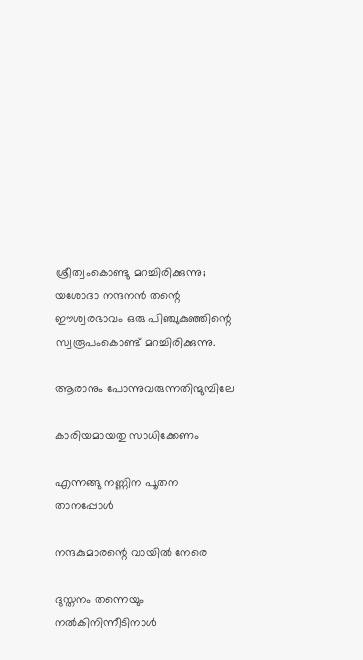ശ്രീത്വംകൊണ്ടു മറച്ചിരിക്കുന്നു; യശോദാ നന്ദനന്‍ തന്റെ ഈശ്വരഭാവം ഒരു പിഞ്ചുകുഞ്ഞിന്റെ സ്വരൂപംകൊണ്ട് മറച്ചിരിക്കുന്നു.

ആരാനും പോന്നുവരുന്നതിന്മുമ്പിലേ

കാരിയമായതു സാധിക്കേണം

എന്നങ്ങു നണ്ണിന പൂതന താനപ്പോള്‍

നന്ദകുമാരന്റെ വായില്‍ നേരെ

ദുസ്തനം തന്നെയും നല്‍കിനിന്നീടിനാള്‍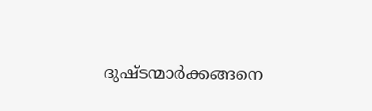ദുഷ്ടന്മാര്‍ക്കങ്ങനെ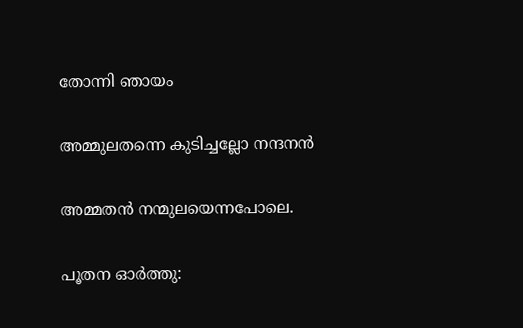തോന്നി ഞായം

അമ്മുലതന്നെ കുടിച്ചല്ലോ നന്ദനന്‍

അമ്മതന്‍ നന്മുലയെന്നപോലെ.

പൂതന ഓര്‍ത്തു: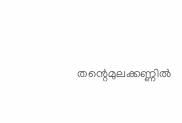തന്റെമുലക്കണ്ണില്‍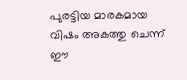പുരട്ടിയ മാരകമായ വിഷം അകത്തു ചെന്ന് ഈ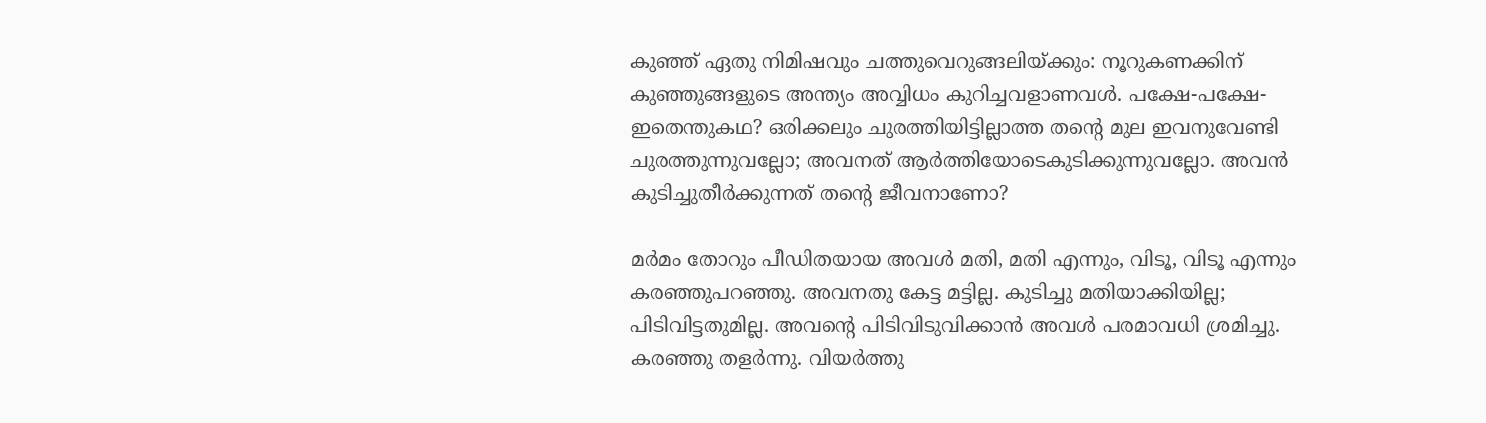കുഞ്ഞ് ഏതു നിമിഷവും ചത്തുവെറുങ്ങലിയ്‌ക്കും: നൂറുകണക്കിന് കുഞ്ഞുങ്ങളുടെ അന്ത്യം അവ്വിധം കുറിച്ചവളാണവള്‍. പക്ഷേ-പക്ഷേ-ഇതെന്തുകഥ? ഒരിക്കലും ചുരത്തിയിട്ടില്ലാത്ത തന്റെ മുല ഇവനുവേണ്ടി ചുരത്തുന്നുവല്ലോ; അവനത് ആര്‍ത്തിയോടെകുടിക്കുന്നുവല്ലോ. അവന്‍ കുടിച്ചുതീര്‍ക്കുന്നത് തന്റെ ജീവനാണോ?

മര്‍മം തോറും പീഡിതയായ അവള്‍ മതി, മതി എന്നും, വിടൂ, വിടൂ എന്നും കരഞ്ഞുപറഞ്ഞു. അവനതു കേട്ട മട്ടില്ല. കുടിച്ചു മതിയാക്കിയില്ല; പിടിവിട്ടതുമില്ല. അവന്റെ പിടിവിടുവിക്കാന്‍ അവള്‍ പരമാവധി ശ്രമിച്ചു. കരഞ്ഞു തളര്‍ന്നു. വിയര്‍ത്തു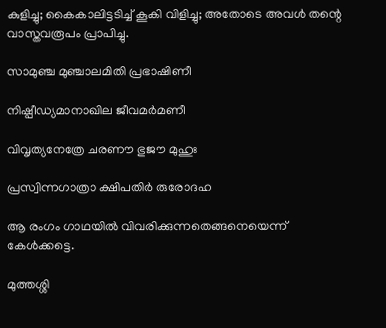കുളിച്ചു; കൈകാലിട്ടടിച്ച് കൂകി വിളിച്ചു; അതോടെ അവള്‍ തന്റെ വാസ്തവരൂപം പ്രാപിച്ചു.

സാമുഞ്ച മുഞ്ചാലമിതി പ്രഭാഷിണീ

നിഷ്പീഡ്യമാനാഖില ജീവമര്‍മണീ

വിവൃത്യനേത്രേ ചരണൗ ഭുജൗ മുഹുഃ

പ്രസ്വിന്നഗാത്രാ ക്ഷിപതിര്‍ രുരോദഹ

ആ രംഗം ഗാഥയില്‍ വിവരിക്കുന്നതെങ്ങനെയെന്ന് കേള്‍ക്കട്ടെ.

മുത്തശ്ശി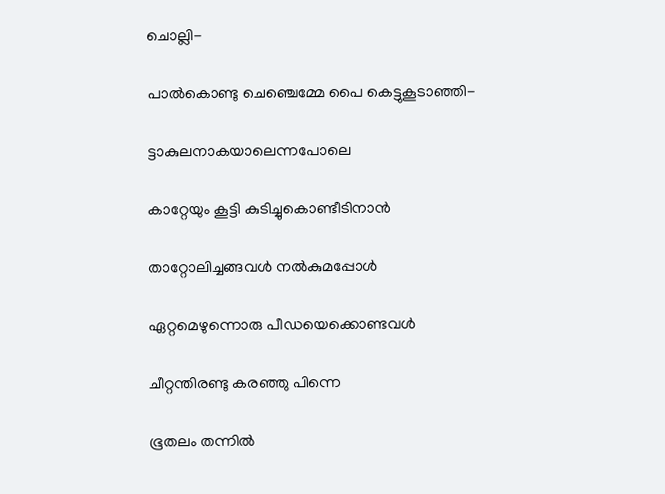ചൊല്ലി-

പാല്‍കൊണ്ടു ചെഞ്ചെമ്മേ പൈ കെട്ടുകൂടാഞ്ഞി-

ട്ടാകുലനാകയാലെന്നപോലെ

കാറ്റേയും കൂട്ടി കുടിച്ചുകൊണ്ടീടിനാന്‍

താറ്റോലിച്ചങ്ങവള്‍ നല്‍കുമപ്പോള്‍

ഏറ്റമെഴുന്നൊരു പീഡയെക്കൊണ്ടവള്‍

ചീറ്റന്തിരണ്ടു കരഞ്ഞു പിന്നെ

ഭൂതലം തന്നില്‍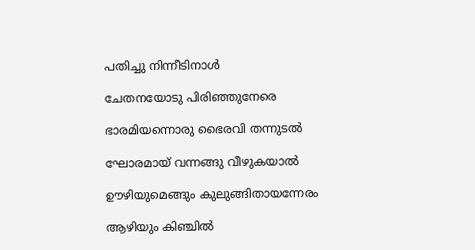പതിച്ചു നിന്നീടിനാള്‍

ചേതനയോടു പിരിഞ്ഞുനേരെ

ഭാരമിയന്നൊരു ഭൈരവി തന്നുടല്‍

ഘോരമായ് വന്നങ്ങു വീഴുകയാല്‍

ഊഴിയുമെങ്ങും കുലുങ്ങിതായന്നേരം

ആഴിയും കിഞ്ചില്‍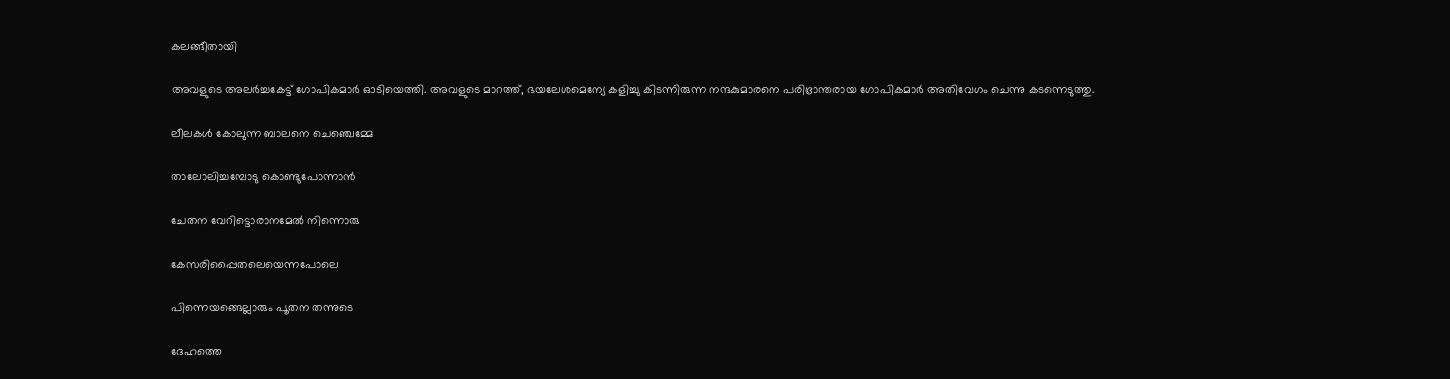കലങ്ങീതായി

അവളുടെ അലര്‍ച്ചകേട്ട് ഗോപികമാര്‍ ഓടിയെത്തി. അവളുടെ മാറത്ത്, ഭയലേശമെന്യേ കളിച്ചു കിടന്നിരുന്ന നന്ദകുമാരനെ പരിഭ്രാന്തരായ ഗോപികമാര്‍ അതിവേഗം ചെന്നു കടന്നെടുത്തു.

ലീലകള്‍ കോലുന്ന ബാലനെ ചെഞ്ചെമ്മേ

താലോലിച്ചമ്പോടു കൊണ്ടുപോന്നാന്‍

ചേതന വേറിട്ടൊരാനമേല്‍ നിന്നൊരു

കേസരിപ്പൈതലെയെന്നപോലെ

പിന്നെയങ്ങെല്ലാരും പൂതന തന്നുടെ

ദേഹത്തെ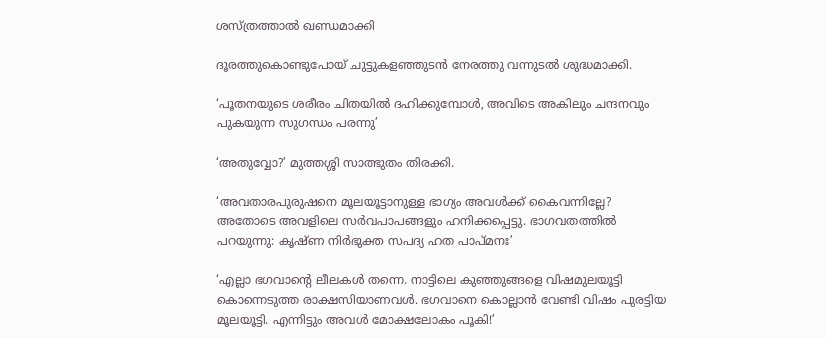ശസ്ത്രത്താല്‍ ഖണ്ഡമാക്കി

ദൂരത്തുകൊണ്ടുപോയ് ചുട്ടുകളഞ്ഞുടന്‍ നേരത്തു വന്നുടല്‍ ശുദ്ധമാക്കി.

‘പൂതനയുടെ ശരീരം ചിതയില്‍ ദഹിക്കുമ്പോള്‍, അവിടെ അകിലും ചന്ദനവും പുകയുന്ന സുഗന്ധം പരന്നു’

‘അതുവ്വോ?’ മുത്തശ്ശി സാത്ഭുതം തിരക്കി.

‘അവതാരപുരുഷനെ മൂലയൂട്ടാനുള്ള ഭാഗ്യം അവള്‍ക്ക് കൈവന്നില്ലേ? അതോടെ അവളിലെ സര്‍വപാപങ്ങളും ഹനിക്കപ്പെട്ടു. ഭാഗവതത്തില്‍ പറയുന്നു: കൃഷ്ണ നിര്‍ഭുക്ത സപദ്യ ഹത പാപ്മനഃ’

‘എല്ലാ ഭഗവാന്റെ ലീലകള്‍ തന്നെ. നാട്ടിലെ കുഞ്ഞുങ്ങളെ വിഷമുലയൂട്ടി കൊന്നെടുത്ത രാക്ഷസിയാണവള്‍. ഭഗവാനെ കൊല്ലാന്‍ വേണ്ടി വിഷം പുരട്ടിയ മൂലയൂട്ടി. എന്നിട്ടും അവള്‍ മോക്ഷലോകം പൂകി!’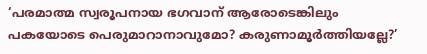‘പരമാത്മ സ്വരൂപനായ ഭഗവാന് ആരോടെങ്കിലും പകയോടെ പെരുമാറാനാവുമോ? കരുണാമൂര്‍ത്തിയല്ലേ?’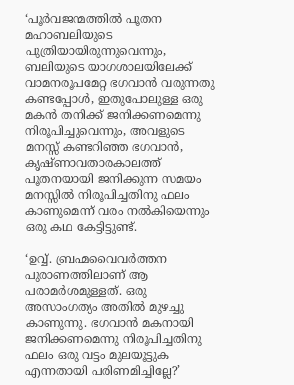‘പൂര്‍വജന്മത്തില്‍ പൂതന മഹാബലിയുടെ പുത്രിയായിരുന്നുവെന്നും, ബലിയുടെ യാഗശാലയിലേക്ക് വാമനരൂപമേറ്റ ഭഗവാന്‍ വരുന്നതു കണ്ടപ്പോള്‍, ഇതുപോലുള്ള ഒരു മകന്‍ തനിക്ക് ജനിക്കണമെന്നു നിരൂപിച്ചുവെന്നും, അവളുടെ മനസ്സ് കണ്ടറിഞ്ഞ ഭഗവാന്‍, കൃഷ്ണാവതാരകാലത്ത് പൂതനയായി ജനിക്കുന്ന സമയം മനസ്സില്‍ നിരൂപിച്ചതിനു ഫലം കാണുമെന്ന് വരം നല്‍കിയെന്നും ഒരു കഥ കേട്ടിട്ടുണ്ട്.

‘ഉവ്വ്. ബ്രഹ്മവൈവര്‍ത്തന പുരാണത്തിലാണ് ആ പരാമര്‍ശമുള്ളത്. ഒരു അസാംഗത്യം അതില്‍ മുഴച്ചു കാണുന്നു. ഭഗവാന്‍ മകനായി ജനിക്കണമെന്നു നിരൂപിച്ചതിനു ഫലം ഒരു വട്ടം മുലയൂട്ടുക എന്നതായി പരിണമിച്ചില്ലേ?’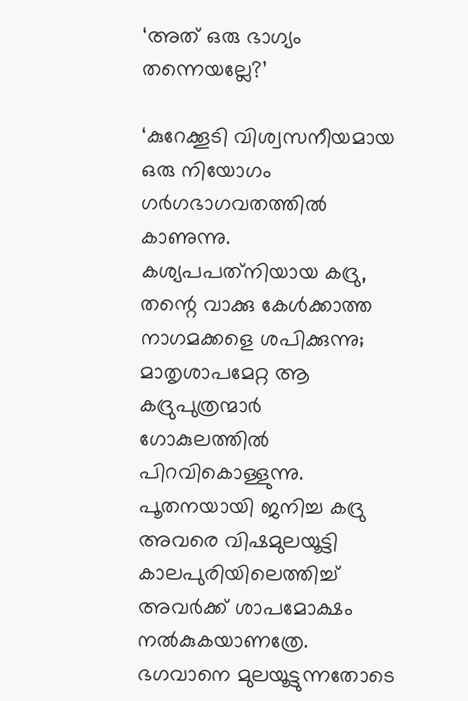‘അത് ഒരു ഭാഗ്യം തന്നെയല്ലേ?’

‘കുറേക്കൂടി വിശ്വസനീയമായ ഒരു നിയോഗം ഗര്‍ഗഭാഗവതത്തില്‍ കാണുന്നു. കശ്യപപത്‌നിയായ കദ്രു, തന്റെ വാക്കു കേള്‍ക്കാത്ത നാഗമക്കളെ ശപിക്കുന്നു; മാതൃശാപമേറ്റ ആ കദ്രുപുത്രന്മാര്‍ ഗോകുലത്തില്‍ പിറവികൊള്ളുന്നു. പൂതനയായി ജനിച്ച കദ്രു അവരെ വിഷമുലയൂട്ടി കാലപുരിയിലെത്തിച്ച് അവര്‍ക്ക് ശാപമോക്ഷം നല്‍കുകയാണത്രേ. ഭഗവാനെ മുലയൂട്ടുന്നതോടെ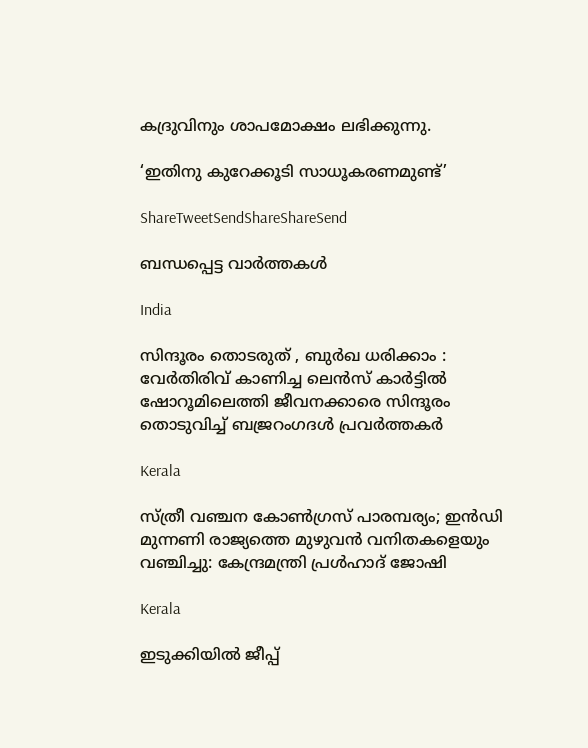കദ്രുവിനും ശാപമോക്ഷം ലഭിക്കുന്നു.

‘ഇതിനു കുറേക്കൂടി സാധൂകരണമുണ്ട്’

ShareTweetSendShareShareSend

ബന്ധപ്പെട്ട വാര്‍ത്തകള്‍

India

സിന്ദൂരം തൊടരുത് , ബുർഖ ധരിക്കാം : വേർതിരിവ് കാണിച്ച ലെന്‍സ് കാര്‍ട്ടിൽ ഷോറൂമിലെത്തി ജീവനക്കാരെ സിന്ദൂരം തൊടുവിച്ച് ബജ്രറംഗദൾ പ്രവർത്തകർ

Kerala

സ്ത്രീ വഞ്ചന കോണ്‍ഗ്രസ് പാരമ്പര്യം; ഇന്‍ഡി മുന്നണി രാജ്യത്തെ മുഴുവന്‍ വനിതകളെയും വഞ്ചിച്ചു: കേന്ദ്രമന്ത്രി പ്രള്‍ഹാദ് ജോഷി

Kerala

ഇടുക്കിയില്‍ ജീപ്പ്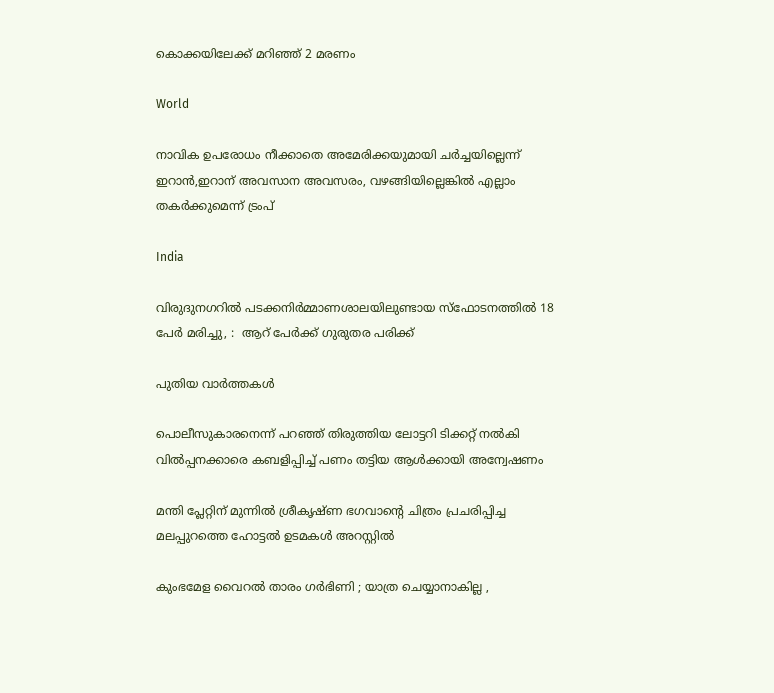കൊക്കയിലേക്ക് മറിഞ്ഞ് 2 മരണം

World

നാവിക ഉപരോധം നീക്കാതെ അമേരിക്കയുമായി ചര്‍ച്ചയില്ലെന്ന് ഇറാന്‍,ഇറാന് അവസാന അവസരം, വഴങ്ങിയില്ലെങ്കില്‍ എല്ലാം തകര്‍ക്കുമെന്ന് ട്രംപ്

India

വിരുദുനഗറിൽ പടക്കനിർമ്മാണശാലയിലുണ്ടായ സ്‌ഫോടനത്തിൽ 18 പേർ മരിച്ചു, :  ആറ് പേർക്ക് ഗുരുതര പരിക്ക്

പുതിയ വാര്‍ത്തകള്‍

പൊലീസുകാരനെന്ന് പറഞ്ഞ് തിരുത്തിയ ലോട്ടറി ടിക്കറ്റ് നല്‍കി വില്‍പ്പനക്കാരെ കബളിപ്പിച്ച് പണം തട്ടിയ ആള്‍ക്കായി അന്വേഷണം

മന്തി പ്ലേറ്റിന് മുന്നില്‍ ശ്രീകൃഷ്ണ ഭഗവാന്റെ ചിത്രം പ്രചരിപ്പിച്ച മലപ്പുറത്തെ ഹോട്ടല്‍ ഉടമകള്‍ അറസ്റ്റില്‍

കുംഭമേള വൈറല്‍ താരം ഗര്‍ഭിണി ; യാത്ര ചെയ്യാനാകില്ല ,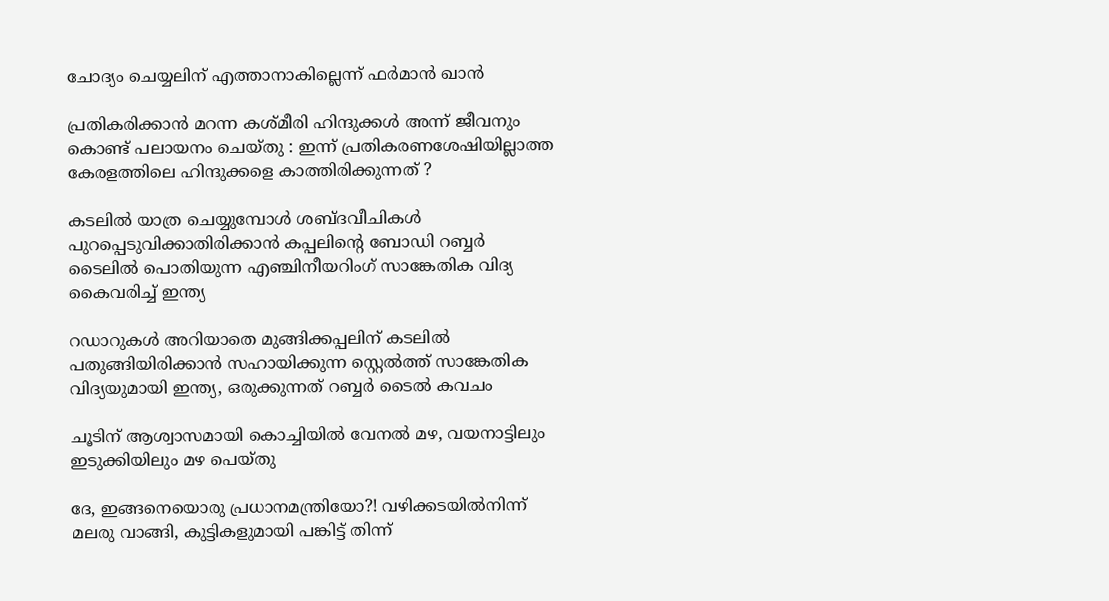ചോദ്യം ചെയ്യലിന് എത്താനാകില്ലെന്ന് ഫർമാൻ ഖാൻ

പ്രതികരിക്കാൻ മറന്ന കശ്മീരി ഹിന്ദുക്കൾ അന്ന് ജീവനും കൊണ്ട് പലായനം ചെയ്തു : ഇന്ന് പ്രതികരണശേഷിയില്ലാത്ത കേരളത്തിലെ ഹിന്ദുക്കളെ കാത്തിരിക്കുന്നത് ?

കടലില്‍ യാത്ര ചെയ്യുമ്പോള്‍ ശബ്ദവീചികള്‍ പുറപ്പെടുവിക്കാതിരിക്കാന്‍ കപ്പലിന്‍റെ ബോഡി റബ്ബര്‍ ടൈലില്‍ പൊതിയുന്ന എഞ്ചിനീയറിംഗ് സാങ്കേതിക വിദ്യ കൈവരിച്ച് ഇന്ത്യ

റഡാറുകള്‍ അറിയാതെ മുങ്ങിക്കപ്പലിന് കടലില്‍ പതുങ്ങിയിരിക്കാന്‍ സഹായിക്കുന്ന സ്റ്റെല്‍ത്ത് സാങ്കേതിക വിദ്യയുമായി ഇന്ത്യ, ഒരുക്കുന്നത് റബ്ബര്‍ ടൈല്‍ കവചം

ചൂടിന് ആശ്വാസമായി കൊച്ചിയില്‍ വേനല്‍ മഴ, വയനാട്ടിലും ഇടുക്കിയിലും മഴ പെയ്തു

ദേ, ഇങ്ങനെയൊരു പ്രധാനമന്ത്രിയോ?! വഴിക്കടയിൽനിന്ന് മലരു വാങ്ങി, കുട്ടികളുമായി പങ്കിട്ട് തിന്ന്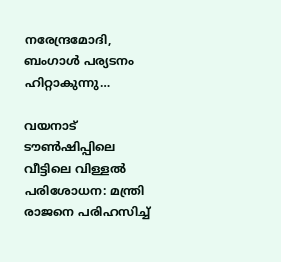നരേന്ദ്രമോദി, ബംഗാൾ പര്യടനം ഹിറ്റാകുന്നു…

വയനാട് ടൗണ്‍ഷിപ്പിലെ വീട്ടിലെ വിള്ളല്‍ പരിശോധന: മന്ത്രി രാജനെ പരിഹസിച്ച്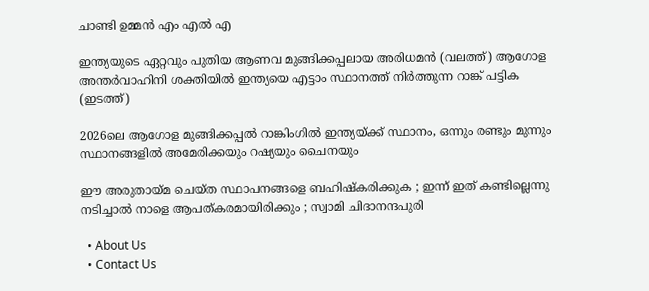ചാണ്ടി ഉമ്മന്‍ എം എല്‍ എ

ഇന്ത്യയുടെ ഏറ്റവും പുതിയ ആണവ മുങ്ങിക്കപ്പലായ അരിധമന്‍ (വലത്ത്) ആഗോള അന്തര്‍വാഹിനി ശക്തിയില്‍ ഇന്ത്യയെ എട്ടാം സ്ഥാനത്ത് നിര്‍ത്തുന്ന റാങ്ക് പട്ടിക (ഇടത്ത്)

2026ലെ ആഗോള മുങ്ങിക്കപ്പല്‍ റാങ്കിംഗില്‍ ഇന്ത്യയ്‌ക്ക് സ്ഥാനം, ഒന്നും രണ്ടും മുന്നും സ്ഥാനങ്ങളില്‍ അമേരിക്കയും റഷ്യയും ചൈനയും

ഈ അരുതായ്‌മ ചെയ്ത സ്ഥാപനങ്ങളെ ബഹിഷ്കരിക്കുക ; ഇന്ന് ഇത് കണ്ടില്ലെന്നു നടിച്ചാൽ നാളെ ആപത്കരമായിരിക്കും ; സ്വാമി ചിദാനന്ദപുരി

  • About Us
  • Contact Us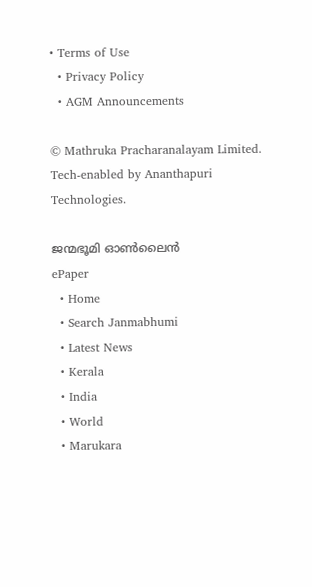• Terms of Use
  • Privacy Policy
  • AGM Announcements

© Mathruka Pracharanalayam Limited.
Tech-enabled by Ananthapuri Technologies.

ജന്മഭൂമി ഓണ്‍ലൈന്‍
ePaper
  • Home
  • Search Janmabhumi
  • Latest News
  • Kerala
  • India
  • World
  • Marukara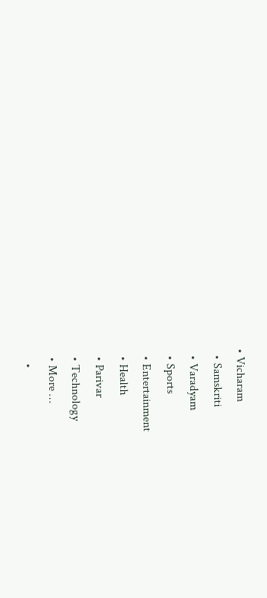• Vicharam
  • Samskriti
  • Varadyam
  • Sports
  • Entertainment
  • Health
  • Parivar
  • Technology
  • More …
    •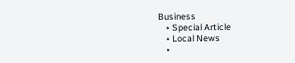Business
    • Special Article
    • Local News
    •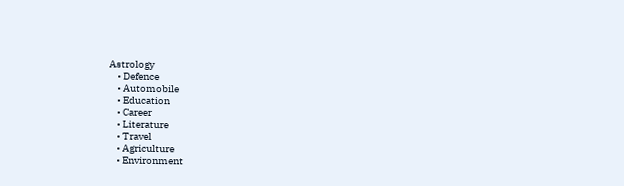Astrology
    • Defence
    • Automobile
    • Education
    • Career
    • Literature
    • Travel
    • Agriculture
    • Environment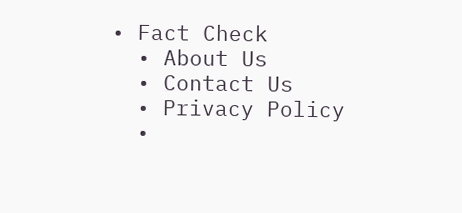• Fact Check
  • About Us
  • Contact Us
  • Privacy Policy
  •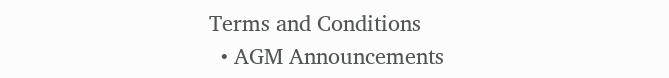Terms and Conditions
  • AGM Announcements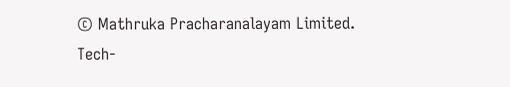© Mathruka Pracharanalayam Limited.
Tech-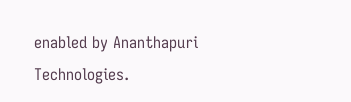enabled by Ananthapuri Technologies.